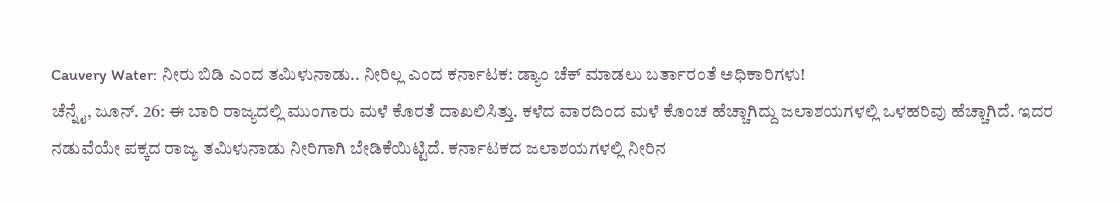Cauvery Water: ನೀರು ಬಿಡಿ ಎಂದ ತಮಿಳುನಾಡು.. ನೀರಿಲ್ಲ ಎಂದ ಕರ್ನಾಟಕ: ಡ್ಯಾಂ ಚೆಕ್ ಮಾಡಲು ಬರ್ತಾರಂತೆ ಅಧಿಕಾರಿಗಳು!
ಚೆನ್ನೈ, ಜೂನ್. 26: ಈ ಬಾರಿ ರಾಜ್ಯದಲ್ಲಿ ಮುಂಗಾರು ಮಳೆ ಕೊರತೆ ದಾಖಲಿಸಿತ್ತು. ಕಳೆದ ವಾರದಿಂದ ಮಳೆ ಕೊಂಚ ಹೆಚ್ಚಾಗಿದ್ದು ಜಲಾಶಯಗಳಲ್ಲಿ ಒಳಹರಿವು ಹೆಚ್ಚಾಗಿದೆ. ಇದರ ನಡುವೆಯೇ ಪಕ್ಕದ ರಾಜ್ಯ ತಮಿಳುನಾಡು ನೀರಿಗಾಗಿ ಬೇಡಿಕೆಯಿಟ್ಟಿದೆ. ಕರ್ನಾಟಕದ ಜಲಾಶಯಗಳಲ್ಲಿ ನೀರಿನ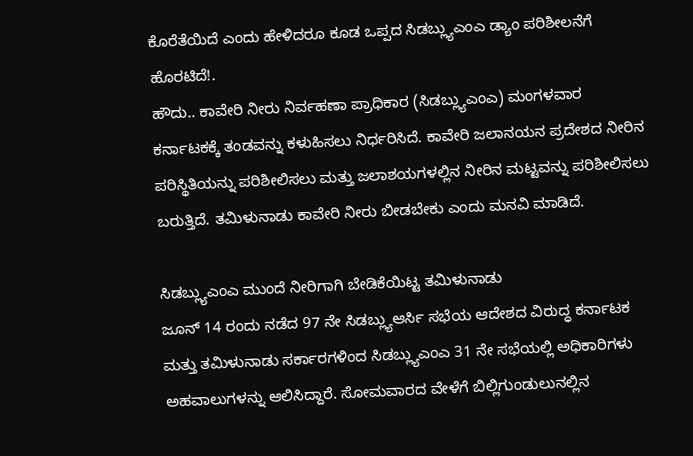ಕೊರೆತೆಯಿದೆ ಎಂದು ಹೇಳಿದರೂ ಕೂಡ ಒಪ್ಪದ ಸಿಡಬ್ಲ್ಯುಎಂಎ ಡ್ಯಾಂ ಪರಿಶೀಲನೆಗೆ ಹೊರಟಿದೆ!.
ಹೌದು.. ಕಾವೇರಿ ನೀರು ನಿರ್ವಹಣಾ ಪ್ರಾಧಿಕಾರ (ಸಿಡಬ್ಲ್ಯುಎಂಎ) ಮಂಗಳವಾರ ಕರ್ನಾಟಕಕ್ಕೆ ತಂಡವನ್ನು ಕಳುಹಿಸಲು ನಿರ್ಧರಿಸಿದೆ. ಕಾವೇರಿ ಜಲಾನಯನ ಪ್ರದೇಶದ ನೀರಿನ ಪರಿಸ್ಥಿತಿಯನ್ನು ಪರಿಶೀಲಿಸಲು ಮತ್ತು ಜಲಾಶಯಗಳಲ್ಲಿನ ನೀರಿನ ಮಟ್ಟವನ್ನು ಪರಿಶೀಲಿಸಲು ಬರುತ್ತಿದೆ. ತಮಿಳುನಾಡು ಕಾವೇರಿ ನೀರು ಬೀಡಬೇಕು ಎಂದು ಮನವಿ ಮಾಡಿದೆ.

ಸಿಡಬ್ಲ್ಯುಎಂಎ ಮುಂದೆ ನೀರಿಗಾಗಿ ಬೇಡಿಕೆಯಿಟ್ಟ ತಮಿಳುನಾಡು
ಜೂನ್ 14 ರಂದು ನಡೆದ 97 ನೇ ಸಿಡಬ್ಲ್ಯುಆರ್ಸಿ ಸಭೆಯ ಆದೇಶದ ವಿರುದ್ಧ ಕರ್ನಾಟಕ ಮತ್ತು ತಮಿಳುನಾಡು ಸರ್ಕಾರಗಳಿಂದ ಸಿಡಬ್ಲ್ಯುಎಂಎ 31 ನೇ ಸಭೆಯಲ್ಲಿ ಅಧಿಕಾರಿಗಳು ಅಹವಾಲುಗಳನ್ನು ಆಲಿಸಿದ್ದಾರೆ. ಸೋಮವಾರದ ವೇಳೆಗೆ ಬಿಲ್ಲಿಗುಂಡುಲುನಲ್ಲಿನ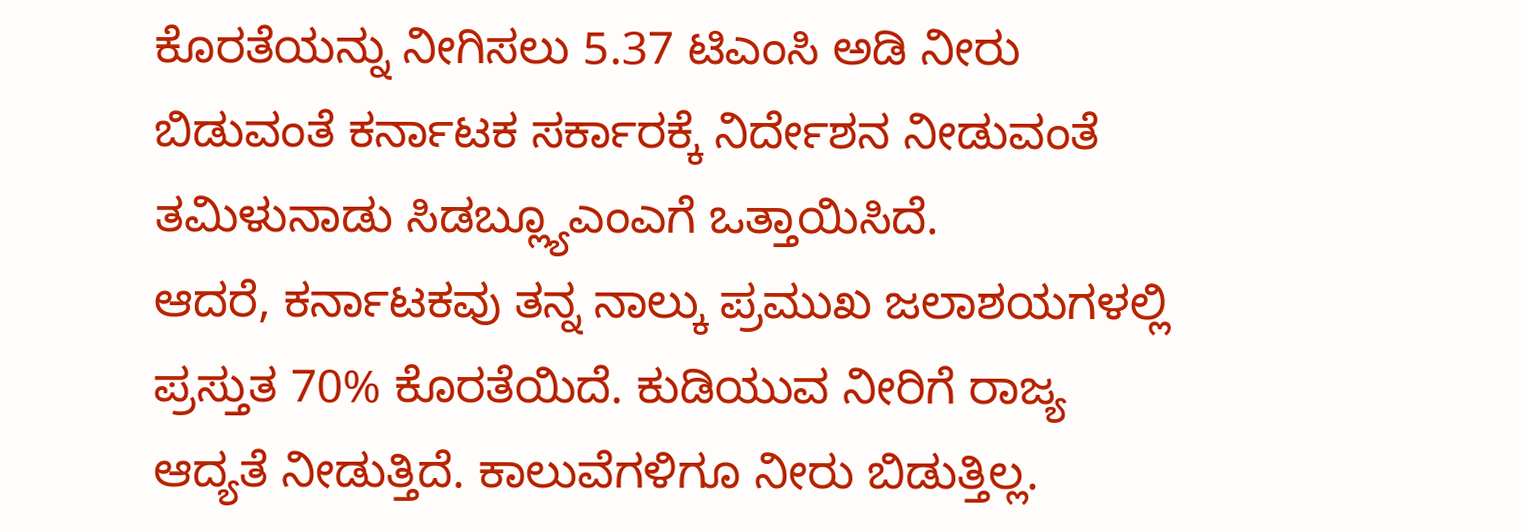ಕೊರತೆಯನ್ನು ನೀಗಿಸಲು 5.37 ಟಿಎಂಸಿ ಅಡಿ ನೀರು ಬಿಡುವಂತೆ ಕರ್ನಾಟಕ ಸರ್ಕಾರಕ್ಕೆ ನಿರ್ದೇಶನ ನೀಡುವಂತೆ ತಮಿಳುನಾಡು ಸಿಡಬ್ಲ್ಯೂಎಂಎಗೆ ಒತ್ತಾಯಿಸಿದೆ.
ಆದರೆ, ಕರ್ನಾಟಕವು ತನ್ನ ನಾಲ್ಕು ಪ್ರಮುಖ ಜಲಾಶಯಗಳಲ್ಲಿ ಪ್ರಸ್ತುತ 70% ಕೊರತೆಯಿದೆ. ಕುಡಿಯುವ ನೀರಿಗೆ ರಾಜ್ಯ ಆದ್ಯತೆ ನೀಡುತ್ತಿದೆ. ಕಾಲುವೆಗಳಿಗೂ ನೀರು ಬಿಡುತ್ತಿಲ್ಲ.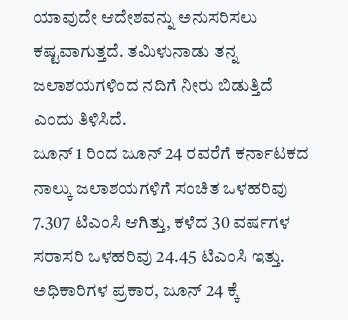ಯಾವುದೇ ಆದೇಶವನ್ನು ಅನುಸರಿಸಲು ಕಷ್ಟವಾಗುತ್ತದೆ. ತಮಿಳುನಾಡು ತನ್ನ ಜಲಾಶಯಗಳಿಂದ ನದಿಗೆ ನೀರು ಬಿಡುತ್ತಿದೆ ಎಂದು ತಿಳಿಸಿದೆ.
ಜೂನ್ 1 ರಿಂದ ಜೂನ್ 24 ರವರೆಗೆ ಕರ್ನಾಟಕದ ನಾಲ್ಕು ಜಲಾಶಯಗಳಿಗೆ ಸಂಚಿತ ಒಳಹರಿವು 7.307 ಟಿಎಂಸಿ ಆಗಿತ್ತು, ಕಳೆದ 30 ವರ್ಷಗಳ ಸರಾಸರಿ ಒಳಹರಿವು 24.45 ಟಿಎಂಸಿ ಇತ್ತು. ಅಧಿಕಾರಿಗಳ ಪ್ರಕಾರ, ಜೂನ್ 24 ಕ್ಕೆ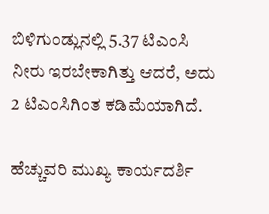ಬಿಳಿಗುಂಡ್ಲುನಲ್ಲಿ 5.37 ಟಿಎಂಸಿ ನೀರು ಇರಬೇಕಾಗಿತ್ತು ಆದರೆ, ಅದು 2 ಟಿಎಂಸಿಗಿಂತ ಕಡಿಮೆಯಾಗಿದೆ.

ಹೆಚ್ಚುವರಿ ಮುಖ್ಯ ಕಾರ್ಯದರ್ಶಿ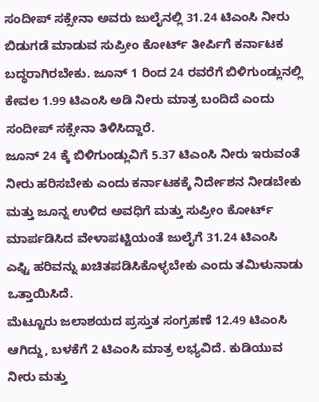ಸಂದೀಪ್ ಸಕ್ಸೇನಾ ಅವರು ಜುಲೈನಲ್ಲಿ 31.24 ಟಿಎಂಸಿ ನೀರು ಬಿಡುಗಡೆ ಮಾಡುವ ಸುಪ್ರೀಂ ಕೋರ್ಟ್ ತೀರ್ಪಿಗೆ ಕರ್ನಾಟಕ ಬದ್ಧರಾಗಿರಬೇಕು. ಜೂನ್ 1 ರಿಂದ 24 ರವರೆಗೆ ಬಿಳಿಗುಂಡ್ಲುನಲ್ಲಿ ಕೇವಲ 1.99 ಟಿಎಂಸಿ ಅಡಿ ನೀರು ಮಾತ್ರ ಬಂದಿದೆ ಎಂದು ಸಂದೀಪ್ ಸಕ್ಸೇನಾ ತಿಳಿಸಿದ್ದಾರೆ.
ಜೂನ್ 24 ಕ್ಕೆ ಬಿಳಿಗುಂಡ್ಲುವಿಗೆ 5.37 ಟಿಎಂಸಿ ನೀರು ಇರುವಂತೆ ನೀರು ಹರಿಸಬೇಕು ಎಂದು ಕರ್ನಾಟಕಕ್ಕೆ ನಿರ್ದೇಶನ ನೀಡಬೇಕು ಮತ್ತು ಜೂನ್ನ ಉಳಿದ ಅವಧಿಗೆ ಮತ್ತು ಸುಪ್ರೀಂ ಕೋರ್ಟ್ ಮಾರ್ಪಡಿಸಿದ ವೇಳಾಪಟ್ಟಿಯಂತೆ ಜುಲೈಗೆ 31.24 ಟಿಎಂಸಿ ಎಫ್ಟಿ ಹರಿವನ್ನು ಖಚಿತಪಡಿಸಿಕೊಳ್ಳಬೇಕು ಎಂದು ತಮಿಳುನಾಡು ಒತ್ತಾಯಿಸಿದೆ.
ಮೆಟ್ಟೂರು ಜಲಾಶಯದ ಪ್ರಸ್ತುತ ಸಂಗ್ರಹಣೆ 12.49 ಟಿಎಂಸಿ ಆಗಿದ್ದು, ಬಳಕೆಗೆ 2 ಟಿಎಂಸಿ ಮಾತ್ರ ಲಭ್ಯವಿದೆ. ಕುಡಿಯುವ ನೀರು ಮತ್ತು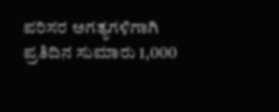ಪರಿಸರ ಅಗತ್ಯಗಳಿಗಾಗಿ ಪ್ರತಿದಿನ ಸುಮಾರು 1,000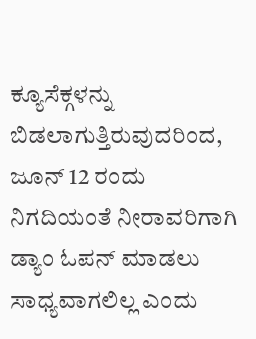ಕ್ಯೂಸೆಕ್ಗಳನ್ನು ಬಿಡಲಾಗುತ್ತಿರುವುದರಿಂದ, ಜೂನ್ 12 ರಂದು ನಿಗದಿಯಂತೆ ನೀರಾವರಿಗಾಗಿ ಡ್ಯಾಂ ಓಪನ್ ಮಾಡಲು ಸಾಧ್ಯವಾಗಲಿಲ್ಲ ಎಂದು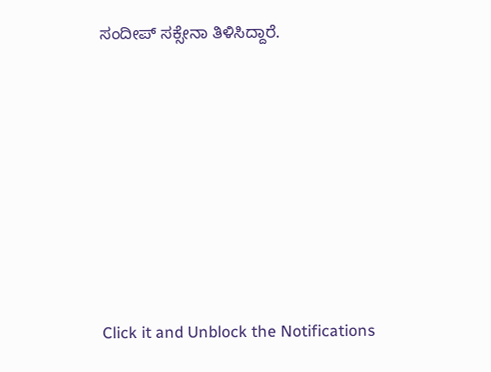ಸಂದೀಪ್ ಸಕ್ಸೇನಾ ತಿಳಿಸಿದ್ದಾರೆ.












Click it and Unblock the Notifications